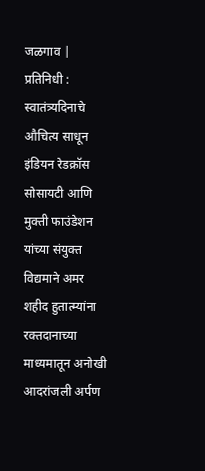जळगाव | प्रतिनिधी : स्वातंत्र्यदिनाचे औचित्य साधून इंडियन रेडक्रॉस सोसायटी आणि मुक्ती फाउंडेशन यांच्या संयुक्त विद्यमाने अमर शहीद हुतात्म्यांना रक्तदानाच्या माध्यमातून अनोखी आदरांजली अर्पण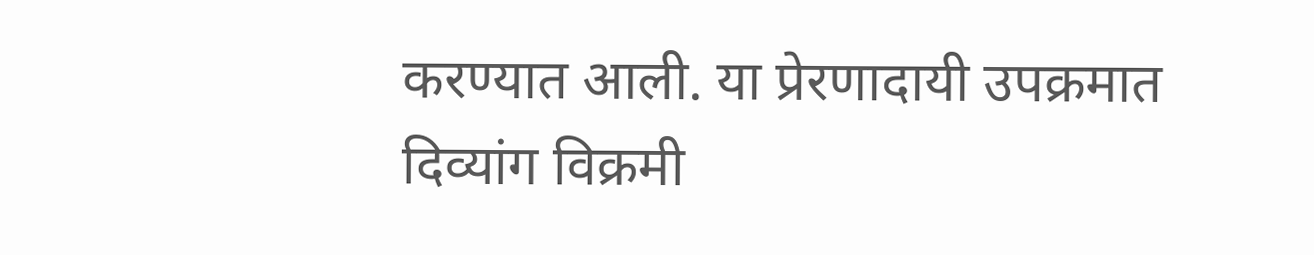करण्यात आली. या प्रेरणादायी उपक्रमात दिव्यांग विक्रमी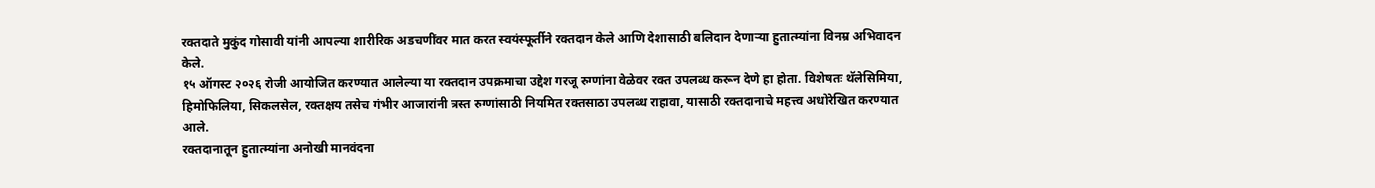रक्तदाते मुकुंद गोसावी यांनी आपल्या शारीरिक अडचणींवर मात करत स्वयंस्फूर्तीने रक्तदान केले आणि देशासाठी बलिदान देणाऱ्या हुतात्म्यांना विनम्र अभिवादन केले.
१५ ऑगस्ट २०२६ रोजी आयोजित करण्यात आलेल्या या रक्तदान उपक्रमाचा उद्देश गरजू रुग्णांना वेळेवर रक्त उपलब्ध करून देणे हा होता. विशेषतः थॅलेसिमिया, हिमोफिलिया, सिकलसेल, रक्तक्षय तसेच गंभीर आजारांनी त्रस्त रुग्णांसाठी नियमित रक्तसाठा उपलब्ध राहावा, यासाठी रक्तदानाचे महत्त्व अधोरेखित करण्यात आले.
रक्तदानातून हुतात्म्यांना अनोखी मानवंदना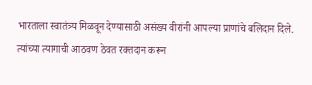भारताला स्वातंत्र्य मिळवून देण्यासाठी असंख्य वीरांनी आपल्या प्राणांचे बलिदान दिले. त्यांच्या त्यागाची आठवण ठेवत रक्तदान करून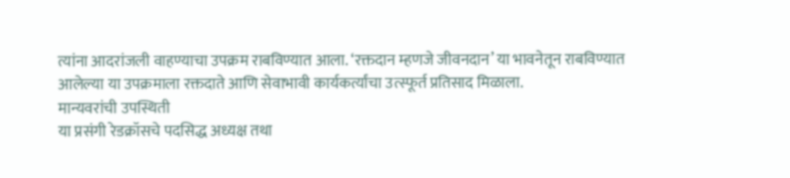त्यांना आदरांजली वाहण्याचा उपक्रम राबविण्यात आला. ‘रक्तदान म्हणजे जीवनदान’ या भावनेतून राबविण्यात आलेल्या या उपक्रमाला रक्तदाते आणि सेवाभावी कार्यकर्त्यांचा उत्स्फूर्त प्रतिसाद मिळाला.
मान्यवरांची उपस्थिती
या प्रसंगी रेडक्रॉसचे पदसिद्ध अध्यक्ष तथा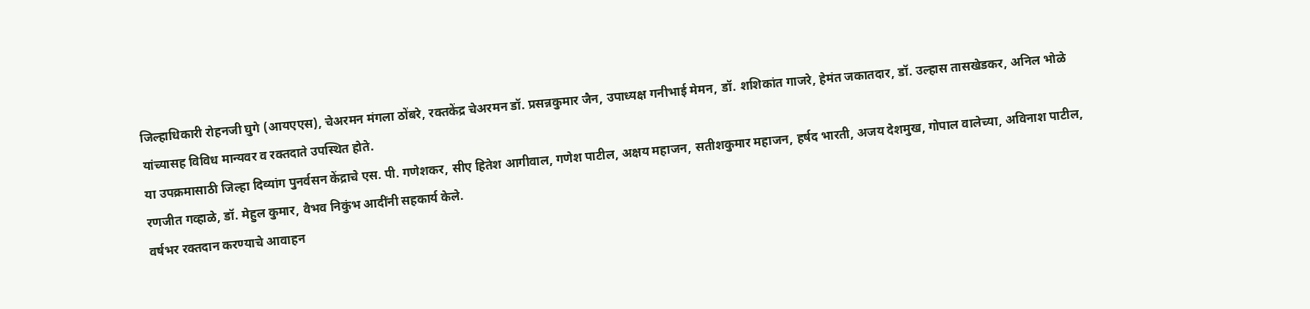जिल्हाधिकारी रोहनजी घुगे (आयएएस), चेअरमन मंगला ठोंबरे, रक्तकेंद्र चेअरमन डॉ. प्रसन्नकुमार जैन, उपाध्यक्ष गनीभाई मेमन, डॉ. शशिकांत गाजरे, हेमंत जकातदार, डॉ. उल्हास तासखेडकर, अनिल भोळे यांच्यासह विविध मान्यवर व रक्तदाते उपस्थित होते.
या उपक्रमासाठी जिल्हा दिव्यांग पुनर्वसन केंद्राचे एस. पी. गणेशकर, सीए हितेश आगीवाल, गणेश पाटील, अक्षय महाजन, सतीशकुमार महाजन, हर्षद भारती, अजय देशमुख, गोपाल वालेच्या, अविनाश पाटील, रणजीत गव्हाळे, डॉ. मेहुल कुमार, वैभव निकुंभ आदींनी सहकार्य केले.
वर्षभर रक्तदान करण्याचे आवाहन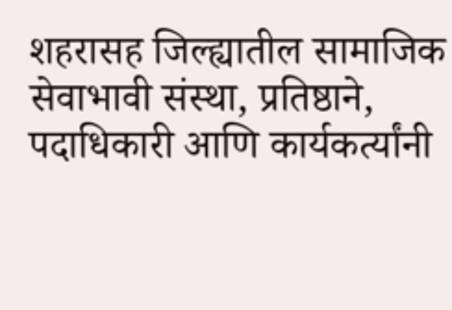शहरासह जिल्ह्यातील सामाजिक सेवाभावी संस्था, प्रतिष्ठाने, पदाधिकारी आणि कार्यकर्त्यांनी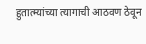हुतात्म्यांच्या त्यागाची आठवण ठेवून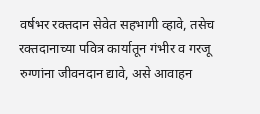वर्षभर रक्तदान सेवेत सहभागी व्हावे, तसेच रक्तदानाच्या पवित्र कार्यातून गंभीर व गरजू रुग्णांना जीवनदान द्यावे, असे आवाहन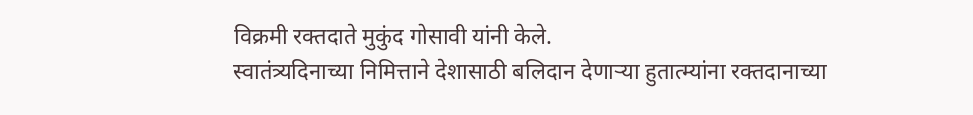विक्रमी रक्तदाते मुकुंद गोसावी यांनी केले.
स्वातंत्र्यदिनाच्या निमित्ताने देशासाठी बलिदान देणाऱ्या हुतात्म्यांना रक्तदानाच्या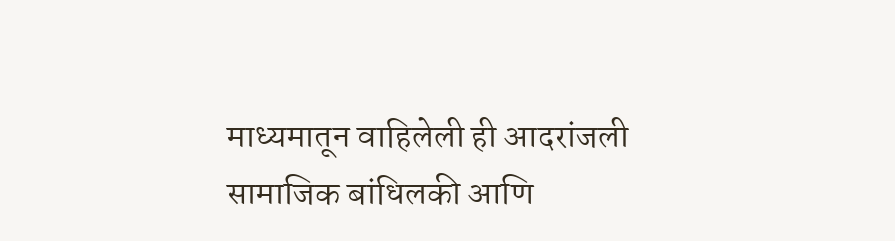माध्यमातून वाहिलेली ही आदरांजली सामाजिक बांधिलकी आणि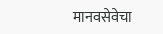मानवसेवेचा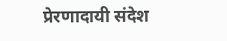प्रेरणादायी संदेश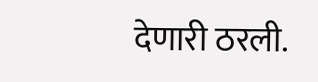देणारी ठरली.